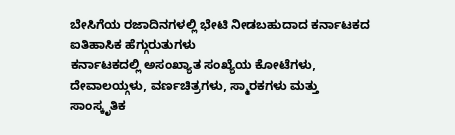ಬೇಸಿಗೆಯ ರಜಾದಿನಗಳಲ್ಲಿ ಭೇಟಿ ನೀಡಬಹುದಾದ ಕರ್ನಾಟಕದ ಐತಿಹಾಸಿಕ ಹೆಗ್ಗುರುತುಗಳು
ಕರ್ನಾಟಕದಲ್ಲಿ ಅಸಂಖ್ಯಾತ ಸಂಖ್ಯೆಯ ಕೋಟೆಗಳು, ದೇವಾಲಯ್ಗಳು, ವರ್ಣಚಿತ್ರಗಳು, ಸ್ಮಾರಕಗಳು ಮತ್ತು ಸಾಂಸ್ಕೃತಿಕ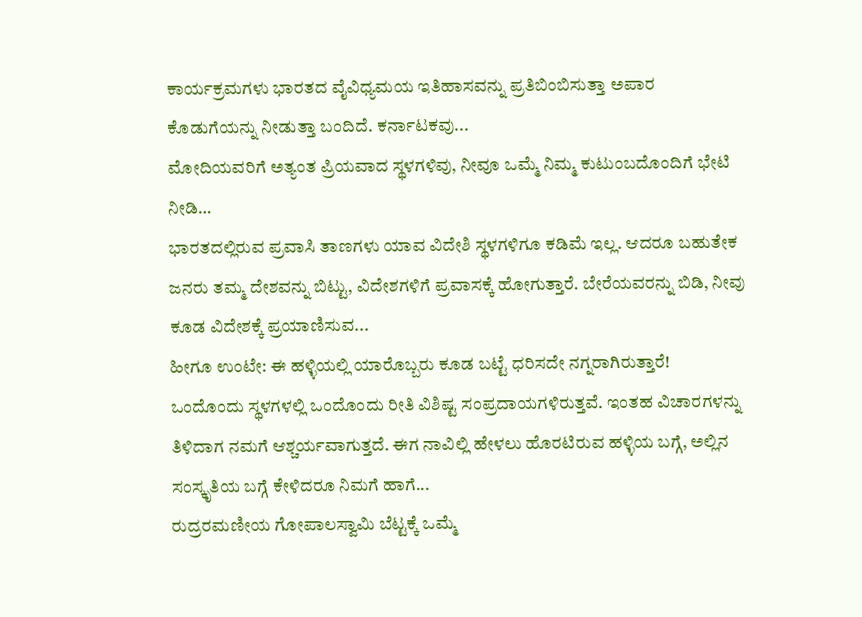ಕಾರ್ಯಕ್ರಮಗಳು ಭಾರತದ ವೈವಿಧ್ಯಮಯ ಇತಿಹಾಸವನ್ನು ಪ್ರತಿಬಿಂಬಿಸುತ್ತಾ ಅಪಾರ ಕೊಡುಗೆಯನ್ನು ನೀಡುತ್ತಾ ಬಂದಿದೆ. ಕರ್ನಾಟಕವು...
ಮೋದಿಯವರಿಗೆ ಅತ್ಯಂತ ಪ್ರಿಯವಾದ ಸ್ಥಳಗಳಿವು, ನೀವೂ ಒಮ್ಮೆ ನಿಮ್ಮ ಕುಟುಂಬದೊಂದಿಗೆ ಭೇಟಿ ನೀಡಿ…
ಭಾರತದಲ್ಲಿರುವ ಪ್ರವಾಸಿ ತಾಣಗಳು ಯಾವ ವಿದೇಶಿ ಸ್ಥಳಗಳಿಗೂ ಕಡಿಮೆ ಇಲ್ಲ. ಆದರೂ ಬಹುತೇಕ ಜನರು ತಮ್ಮ ದೇಶವನ್ನು ಬಿಟ್ಟು, ವಿದೇಶಗಳಿಗೆ ಪ್ರವಾಸಕ್ಕೆ ಹೋಗುತ್ತಾರೆ. ಬೇರೆಯವರನ್ನು ಬಿಡಿ, ನೀವು ಕೂಡ ವಿದೇಶಕ್ಕೆ ಪ್ರಯಾಣಿಸುವ...
ಹೀಗೂ ಉಂಟೇ: ಈ ಹಳ್ಳಿಯಲ್ಲಿ ಯಾರೊಬ್ಬರು ಕೂಡ ಬಟ್ಟೆ ಧರಿಸದೇ ನಗ್ನರಾಗಿರುತ್ತಾರೆ!
ಒಂದೊಂದು ಸ್ಥಳಗಳಲ್ಲಿ ಒಂದೊಂದು ರೀತಿ ವಿಶಿಷ್ಟ ಸಂಪ್ರದಾಯಗಳಿರುತ್ತವೆ. ಇಂತಹ ವಿಚಾರಗಳನ್ನು ತಿಳಿದಾಗ ನಮಗೆ ಆಶ್ಚರ್ಯವಾಗುತ್ತದೆ. ಈಗ ನಾವಿಲ್ಲಿ ಹೇಳಲು ಹೊರಟಿರುವ ಹಳ್ಳಿಯ ಬಗ್ಗೆ, ಅಲ್ಲಿನ ಸಂಸ್ಕೃತಿಯ ಬಗ್ಗೆ ಕೇಳಿದರೂ ನಿಮಗೆ ಹಾಗೆ...
ರುದ್ರರಮಣೀಯ ಗೋಪಾಲಸ್ವಾಮಿ ಬೆಟ್ಟಕ್ಕೆ ಒಮ್ಮೆ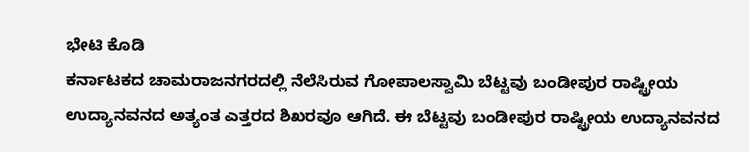ಭೇಟಿ ಕೊಡಿ
ಕರ್ನಾಟಕದ ಚಾಮರಾಜನಗರದಲ್ಲಿ ನೆಲೆಸಿರುವ ಗೋಪಾಲಸ್ವಾಮಿ ಬೆಟ್ಟವು ಬಂಡೀಪುರ ರಾಷ್ಟ್ರೀಯ ಉದ್ಯಾನವನದ ಅತ್ಯಂತ ಎತ್ತರದ ಶಿಖರವೂ ಆಗಿದೆ. ಈ ಬೆಟ್ಟವು ಬಂಡೀಪುರ ರಾಷ್ಟ್ರೀಯ ಉದ್ಯಾನವನದ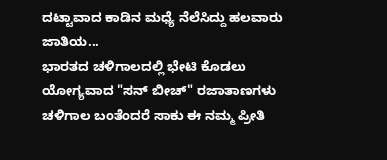ದಟ್ಟಾವಾದ ಕಾಡಿನ ಮಧ್ಯೆ ನೆಲೆಸಿದ್ದು ಹಲವಾರು ಜಾತಿಯ...
ಭಾರತದ ಚಳಿಗಾಲದಲ್ಲಿ ಭೇಟಿ ಕೊಡಲು ಯೋಗ್ಯವಾದ "ಸನ್ ಬೀಚ್" ರಜಾತಾಣಗಳು
ಚಳಿಗಾಲ ಬಂತೆಂದರೆ ಸಾಕು ಈ ನಮ್ಮ ಪ್ರೀತಿ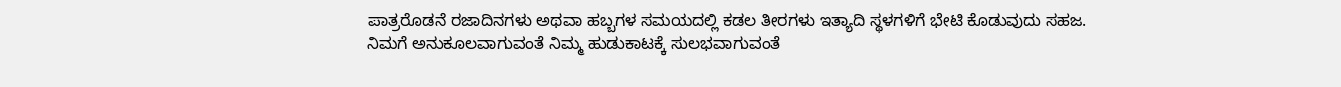ಪಾತ್ರರೊಡನೆ ರಜಾದಿನಗಳು ಅಥವಾ ಹಬ್ಬಗಳ ಸಮಯದಲ್ಲಿ ಕಡಲ ತೀರಗಳು ಇತ್ಯಾದಿ ಸ್ಥಳಗಳಿಗೆ ಭೇಟಿ ಕೊಡುವುದು ಸಹಜ. ನಿಮಗೆ ಅನುಕೂಲವಾಗುವಂತೆ ನಿಮ್ಮ ಹುಡುಕಾಟಕ್ಕೆ ಸುಲಭವಾಗುವಂತೆ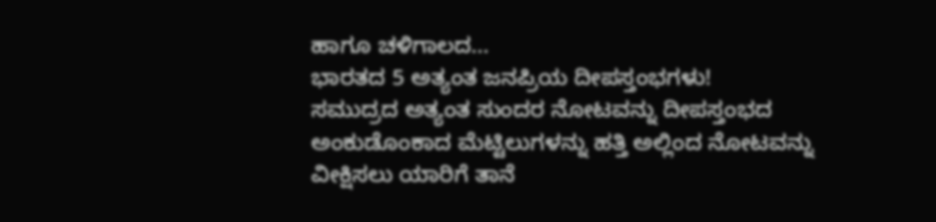ಹಾಗೂ ಚಳಿಗಾಲದ...
ಭಾರತದ 5 ಅತ್ಯಂತ ಜನಪ್ರಿಯ ದೀಪಸ್ತಂಭಗಳು!
ಸಮುದ್ರದ ಅತ್ಯಂತ ಸುಂದರ ನೋಟವನ್ನು ದೀಪಸ್ತಂಭದ ಅಂಕುಡೊಂಕಾದ ಮೆಟ್ಟಿಲುಗಳನ್ನು ಹತ್ತಿ ಅಲ್ಲಿಂದ ನೋಟವನ್ನು ವೀಕ್ಷಿಸಲು ಯಾರಿಗೆ ತಾನೆ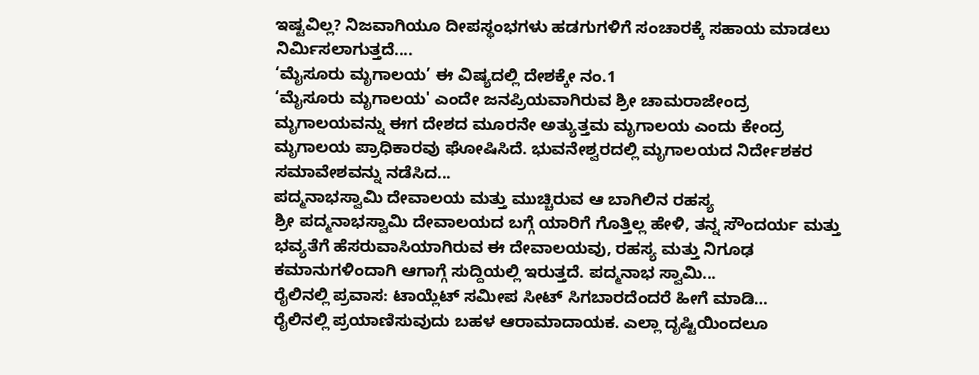ಇಷ್ಟವಿಲ್ಲ? ನಿಜವಾಗಿಯೂ ದೀಪಸ್ಥಂಭಗಳು ಹಡಗುಗಳಿಗೆ ಸಂಚಾರಕ್ಕೆ ಸಹಾಯ ಮಾಡಲು ನಿರ್ಮಿಸಲಾಗುತ್ತದೆ....
‘ಮೈಸೂರು ಮೃಗಾಲಯ’ ಈ ವಿಷ್ಯದಲ್ಲಿ ದೇಶಕ್ಕೇ ನಂ.1
‘ಮೈಸೂರು ಮೃಗಾಲಯ' ಎಂದೇ ಜನಪ್ರಿಯವಾಗಿರುವ ಶ್ರೀ ಚಾಮರಾಜೇಂದ್ರ ಮೃಗಾಲಯವನ್ನು ಈಗ ದೇಶದ ಮೂರನೇ ಅತ್ಯುತ್ತಮ ಮೃಗಾಲಯ ಎಂದು ಕೇಂದ್ರ ಮೃಗಾಲಯ ಪ್ರಾಧಿಕಾರವು ಘೋಷಿಸಿದೆ. ಭುವನೇಶ್ವರದಲ್ಲಿ ಮೃಗಾಲಯದ ನಿರ್ದೇಶಕರ ಸಮಾವೇಶವನ್ನು ನಡೆಸಿದ...
ಪದ್ಮನಾಭಸ್ವಾಮಿ ದೇವಾಲಯ ಮತ್ತು ಮುಚ್ಚಿರುವ ಆ ಬಾಗಿಲಿನ ರಹಸ್ಯ
ಶ್ರೀ ಪದ್ಮನಾಭಸ್ವಾಮಿ ದೇವಾಲಯದ ಬಗ್ಗೆ ಯಾರಿಗೆ ಗೊತ್ತಿಲ್ಲ ಹೇಳಿ, ತನ್ನ ಸೌಂದರ್ಯ ಮತ್ತು ಭವ್ಯತೆಗೆ ಹೆಸರುವಾಸಿಯಾಗಿರುವ ಈ ದೇವಾಲಯವು, ರಹಸ್ಯ ಮತ್ತು ನಿಗೂಢ ಕಮಾನುಗಳಿಂದಾಗಿ ಆಗಾಗ್ಗೆ ಸುದ್ದಿಯಲ್ಲಿ ಇರುತ್ತದೆ. ಪದ್ಮನಾಭ ಸ್ವಾಮಿ...
ರೈಲಿನಲ್ಲಿ ಪ್ರವಾಸ: ಟಾಯ್ಲೆಟ್ ಸಮೀಪ ಸೀಟ್ ಸಿಗಬಾರದೆಂದರೆ ಹೀಗೆ ಮಾಡಿ…
ರೈಲಿನಲ್ಲಿ ಪ್ರಯಾಣಿಸುವುದು ಬಹಳ ಆರಾಮಾದಾಯಕ. ಎಲ್ಲಾ ದೃಷ್ಟಿಯಿಂದಲೂ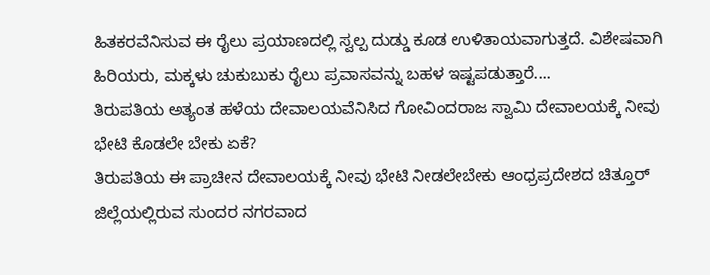ಹಿತಕರವೆನಿಸುವ ಈ ರೈಲು ಪ್ರಯಾಣದಲ್ಲಿ ಸ್ವಲ್ಪ ದುಡ್ಡು ಕೂಡ ಉಳಿತಾಯವಾಗುತ್ತದೆ. ವಿಶೇಷವಾಗಿ ಹಿರಿಯರು, ಮಕ್ಕಳು ಚುಕುಬುಕು ರೈಲು ಪ್ರವಾಸವನ್ನು ಬಹಳ ಇಷ್ಟಪಡುತ್ತಾರೆ....
ತಿರುಪತಿಯ ಅತ್ಯಂತ ಹಳೆಯ ದೇವಾಲಯವೆನಿಸಿದ ಗೋವಿಂದರಾಜ ಸ್ವಾಮಿ ದೇವಾಲಯಕ್ಕೆ ನೀವು ಭೇಟಿ ಕೊಡಲೇ ಬೇಕು ಏಕೆ?
ತಿರುಪತಿಯ ಈ ಪ್ರಾಚೀನ ದೇವಾಲಯಕ್ಕೆ ನೀವು ಭೇಟಿ ನೀಡಲೇಬೇಕು ಆಂಧ್ರಪ್ರದೇಶದ ಚಿತ್ತೂರ್ ಜಿಲ್ಲೆಯಲ್ಲಿರುವ ಸುಂದರ ನಗರವಾದ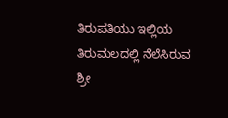ತಿರುಪತಿಯು ಇಲ್ಲಿಯ ತಿರುಮಲದಲ್ಲಿ ನೆಲೆಸಿರುವ ಶ್ರೀ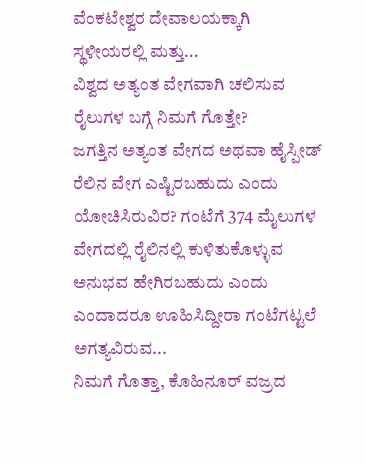ವೆಂಕಟೇಶ್ವರ ದೇವಾಲಯಕ್ಕಾಗಿ ಸ್ಥಳೀಯರಲ್ಲಿ ಮತ್ತು...
ವಿಶ್ವದ ಅತ್ಯಂತ ವೇಗವಾಗಿ ಚಲಿಸುವ ರೈಲುಗಳ ಬಗ್ಗೆ ನಿಮಗೆ ಗೊತ್ತೇ?
ಜಗತ್ತಿನ ಅತ್ಯಂತ ವೇಗದ ಅಥವಾ ಹೈಸ್ಪೀಡ್ ರೆಲಿನ ವೇಗ ಎಷ್ಟಿರಬಹುದು ಎಂದು ಯೋಚಿಸಿರುವಿರ? ಗಂಟೆಗೆ 374 ಮೈಲುಗಳ ವೇಗದಲ್ಲಿ ರೈಲಿನಲ್ಲಿ ಕುಳಿತುಕೊಳ್ಳುವ ಅನುಭವ ಹೇಗಿರಬಹುದು ಎಂದು ಎಂದಾದರೂ ಊಹಿಸಿದ್ದೀರಾ ಗಂಟೆಗಟ್ಟಲೆ ಅಗತ್ಯವಿರುವ...
ನಿಮಗೆ ಗೊತ್ತಾ, ಕೊಹಿನೂರ್ ವಜ್ರದ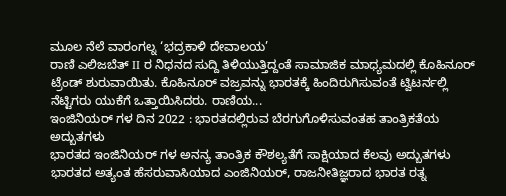ಮೂಲ ನೆಲೆ ವಾರಂಗಲ್ನ ‘ಭದ್ರಕಾಳಿ ದೇವಾಲಯ’
ರಾಣಿ ಎಲಿಜಬೆತ್ II ರ ನಿಧನದ ಸುದ್ದಿ ತಿಳಿಯುತ್ತಿದ್ದಂತೆ ಸಾಮಾಜಿಕ ಮಾಧ್ಯಮದಲ್ಲಿ ಕೊಹಿನೂರ್ ಟ್ರೆಂಡ್ ಶುರುವಾಯಿತು. ಕೊಹಿನೂರ್ ವಜ್ರವನ್ನು ಭಾರತಕ್ಕೆ ಹಿಂದಿರುಗಿಸುವಂತೆ ಟ್ವಿಟರ್ನಲ್ಲಿ ನೆಟ್ಟಿಗರು ಯುಕೆಗೆ ಒತ್ತಾಯಿಸಿದರು. ರಾಣಿಯ...
ಇಂಜಿನಿಯರ್ ಗಳ ದಿನ 2022 : ಭಾರತದಲ್ಲಿರುವ ಬೆರಗುಗೊಳಿಸುವಂತಹ ತಾಂತ್ರಿಕತೆಯ ಅದ್ಬುತಗಳು
ಭಾರತದ ಇಂಜಿನಿಯರ್ ಗಳ ಅನನ್ಯ ತಾಂತ್ರಿಕ ಕೌಶಲ್ಯತೆಗೆ ಸಾಕ್ಷಿಯಾದ ಕೆಲವು ಅದ್ಬುತಗಳು ಭಾರತದ ಅತ್ಯಂತ ಹೆಸರುವಾಸಿಯಾದ ಎಂಜಿನಿಯರ್, ರಾಜನೀತಿಜ್ಞರಾದ ಭಾರತ ರತ್ನ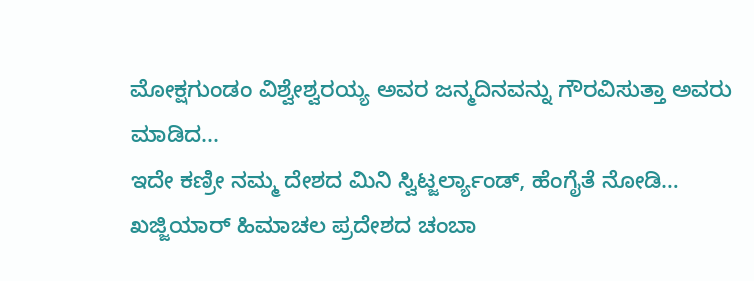ಮೋಕ್ಷಗುಂಡಂ ವಿಶ್ವೇಶ್ವರಯ್ಯ ಅವರ ಜನ್ಮದಿನವನ್ನು ಗೌರವಿಸುತ್ತಾ ಅವರು ಮಾಡಿದ...
ಇದೇ ಕಣ್ರೀ ನಮ್ಮ ದೇಶದ ಮಿನಿ ಸ್ವಿಟ್ಜರ್ಲ್ಯಾಂಡ್, ಹೆಂಗೈತೆ ನೋಡಿ…
ಖಜ್ಜಿಯಾರ್ ಹಿಮಾಚಲ ಪ್ರದೇಶದ ಚಂಬಾ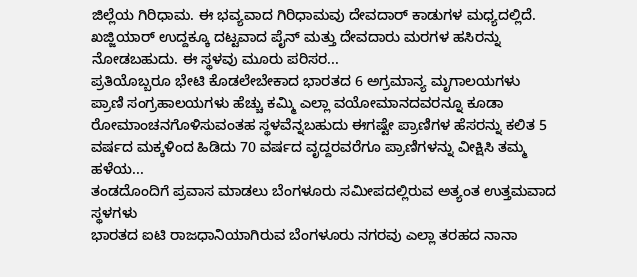ಜಿಲ್ಲೆಯ ಗಿರಿಧಾಮ. ಈ ಭವ್ಯವಾದ ಗಿರಿಧಾಮವು ದೇವದಾರ್ ಕಾಡುಗಳ ಮಧ್ಯದಲ್ಲಿದೆ. ಖಜ್ಜಿಯಾರ್ ಉದ್ದಕ್ಕೂ ದಟ್ಟವಾದ ಪೈನ್ ಮತ್ತು ದೇವದಾರು ಮರಗಳ ಹಸಿರನ್ನು ನೋಡಬಹುದು. ಈ ಸ್ಥಳವು ಮೂರು ಪರಿಸರ...
ಪ್ರತಿಯೊಬ್ಬರೂ ಭೇಟಿ ಕೊಡಲೇಬೇಕಾದ ಭಾರತದ 6 ಅಗ್ರಮಾನ್ಯ ಮೃಗಾಲಯಗಳು
ಪ್ರಾಣಿ ಸಂಗ್ರಹಾಲಯಗಳು ಹೆಚ್ಚು ಕಮ್ಮಿ ಎಲ್ಲಾ ವಯೋಮಾನದವರನ್ನೂ ಕೂಡಾ ರೋಮಾಂಚನಗೊಳಿಸುವಂತಹ ಸ್ಥಳವೆನ್ನಬಹುದು ಈಗಷ್ಟೇ ಪ್ರಾಣಿಗಳ ಹೆಸರನ್ನು ಕಲಿತ 5 ವರ್ಷದ ಮಕ್ಕಳಿಂದ ಹಿಡಿದು 70 ವರ್ಷದ ವೃದ್ದರವರೆಗೂ ಪ್ರಾಣಿಗಳನ್ನು ವೀಕ್ಷಿಸಿ ತಮ್ಮ ಹಳೆಯ...
ತಂಡದೊಂದಿಗೆ ಪ್ರವಾಸ ಮಾಡಲು ಬೆಂಗಳೂರು ಸಮೀಪದಲ್ಲಿರುವ ಅತ್ಯಂತ ಉತ್ತಮವಾದ ಸ್ಥಳಗಳು
ಭಾರತದ ಐಟಿ ರಾಜಧಾನಿಯಾಗಿರುವ ಬೆಂಗಳೂರು ನಗರವು ಎಲ್ಲಾ ತರಹದ ನಾನಾ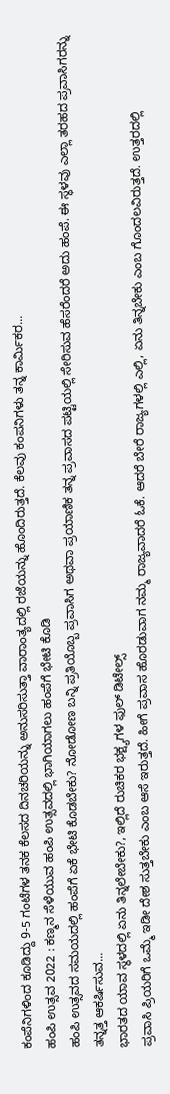ಕಂಪೆನಿಗಳಿಂದ ಕೂಡಿದ್ದು 9-5 ಗಂಟೆಗಳ ತನಕ ಕೆಲಸದ ದಿನಚರಿಯನ್ನು ಅನುಸರಿಸುತ್ತಾ ವಾರಾಂತ್ಯದಲ್ಲಿ ರಜೆಯನ್ನು ಹೊಂದಿರುತ್ತದೆ. ಕೆಲವು ಕಂಪನಿಗಳು ತನ್ನ ಕಾರ್ಮಿಕರ...
ಹಂಪಿ ಉತ್ಸವ 2022 : ಕಣ್ಮನ ಸೆಳೆಯುವ ಹಂಪಿ ಉತ್ಸವದಲ್ಲಿ ಭಾಗಿಯಾಗಲು ಹಂಪೆಗೆ ಭೇಟಿ ಕೊಡಿ
ಹಂಪಿ ಉತ್ಸವದ ಸಮಯದಲ್ಲಿ ಹಂಪೆಗೆ ಏಕೆ ಭೇಟಿ ಕೊಡಬೇಕು? ನೋಡೋಣ ಬನ್ನಿ ಪ್ರತಿಯೊಬ್ಬ ಪ್ರವಾಸಿಗ ಅಥವಾ ಪ್ರಯಾಣಿಕ ತನ್ನ ಪ್ರವಾಸದ ಪಟ್ಟಿಯಲ್ಲಿ ಸೇರಿಸುವ ಹೆಸರೆಂದರೆ ಅದು ಹಂಪೆ. ಈ ಸ್ಥಳವು ಎಲ್ಲಾ ತರಹದ ಪ್ರವಾಸಿಗರನ್ನು ತನ್ನತ್ತ ಆಕರ್ಷಿಸುವ...
ಭಾರತದ ಯಾವ ಸ್ಥಳದಲ್ಲಿ ಏನು ತಿನ್ನಲೇಬೇಕು?, ಇಲ್ಲಿದೆ ರುಚಿಕರ ಭಕ್ಷ್ಯಗಳ ಫುಲ್ ಡಿಟೇಲ್ಸ್
ಪ್ರವಾಸಿ ಪ್ರಿಯರಿಗೆ ಒಮ್ಮೆ ಇಡೀ ದೇಶ ಸುತ್ತಬೇಕು ಎಂಬ ಆಸೆ ಇರುತ್ತದೆ. ಹೀಗೆ ಪ್ರವಾಸ ಹೊರಡುವಾಗ ನಮ್ಮ ರಾಜ್ಯವಾದರೆ ಓಕೆ. ಆದರೆ ಬೇರೆ ರಾಜ್ಯಗಳಲ್ಲಿ ಎಲ್ಲಿ, ಏನು ತಿನ್ನಬೇಕು ಎಂಬ ಗೊಂದಲವಿರುತ್ತದೆ. ಉತ್ತರದಲ್ಲಿ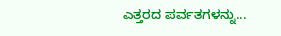ಎತ್ತರದ ಪರ್ವತಗಳನ್ನು...